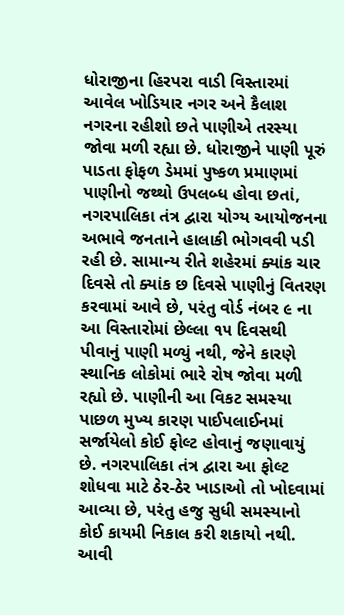ધોરાજીના હિરપરા વાડી વિસ્તારમાં આવેલ ખોડિયાર નગર અને કૈલાશ નગરના રહીશો છતે પાણીએ તરસ્યા જોવા મળી રહ્યા છે. ધોરાજીને પાણી પૂરું પાડતા ફોફળ ડેમમાં પુષ્કળ પ્રમાણમાં પાણીનો જથ્થો ઉપલબ્ધ હોવા છતાં, નગરપાલિકા તંત્ર દ્વારા યોગ્ય આયોજનના અભાવે જનતાને હાલાકી ભોગવવી પડી રહી છે. સામાન્ય રીતે શહેરમાં ક્યાંક ચાર દિવસે તો ક્યાંક છ દિવસે પાણીનું વિતરણ કરવામાં આવે છે, પરંતુ વોર્ડ નંબર ૯ ના આ વિસ્તારોમાં છેલ્લા ૧૫ દિવસથી પીવાનું પાણી મળ્યું નથી, જેને કારણે સ્થાનિક લોકોમાં ભારે રોષ જોવા મળી રહ્યો છે. પાણીની આ વિકટ સમસ્યા પાછળ મુખ્ય કારણ પાઈપલાઈનમાં સર્જાયેલો કોઈ ફોલ્ટ હોવાનું જણાવાયું છે. નગરપાલિકા તંત્ર દ્વારા આ ફોલ્ટ શોધવા માટે ઠેર-ઠેર ખાડાઓ તો ખોદવામાં આવ્યા છે, પરંતુ હજુ સુધી સમસ્યાનો કોઈ કાયમી નિકાલ કરી શકાયો નથી. આવી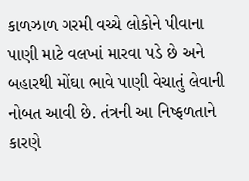કાળઝાળ ગરમી વચ્ચે લોકોને પીવાના પાણી માટે વલખાં મારવા પડે છે અને બહારથી મોંઘા ભાવે પાણી વેચાતું લેવાની નોબત આવી છે. તંત્રની આ નિષ્ફળતાને કારણે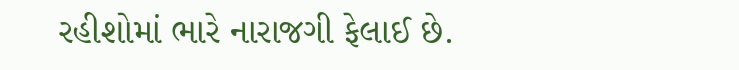રહીશોમાં ભારે નારાજગી ફેલાઈ છે.